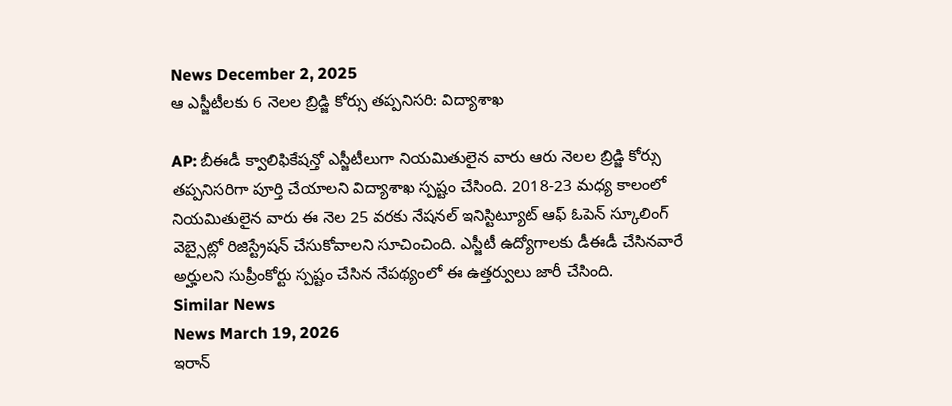News December 2, 2025
ఆ ఎస్జీటీలకు 6 నెలల బ్రిడ్జి కోర్సు తప్పనిసరి: విద్యాశాఖ

AP: బీఈడీ క్వాలిఫికేషన్తో ఎస్జీటీలుగా నియమితులైన వారు ఆరు నెలల బ్రిడ్జి కోర్సు తప్పనిసరిగా పూర్తి చేయాలని విద్యాశాఖ స్పష్టం చేసింది. 2018-23 మధ్య కాలంలో నియమితులైన వారు ఈ నెల 25 వరకు నేషనల్ ఇనిస్టిట్యూట్ ఆఫ్ ఓపెన్ స్కూలింగ్ వెబ్సైట్లో రిజిస్ట్రేషన్ చేసుకోవాలని సూచించింది. ఎస్జీటీ ఉద్యోగాలకు డీఈడీ చేసినవారే అర్హులని సుప్రీంకోర్టు స్పష్టం చేసిన నేపథ్యంలో ఈ ఉత్తర్వులు జారీ చేసింది.
Similar News
News March 19, 2026
ఇరాన్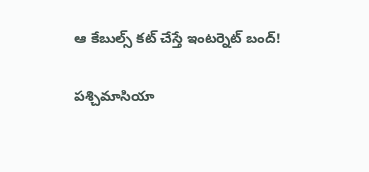ఆ కేబుల్స్ కట్ చేస్తే ఇంటర్నెట్ బంద్!

పశ్చిమాసియా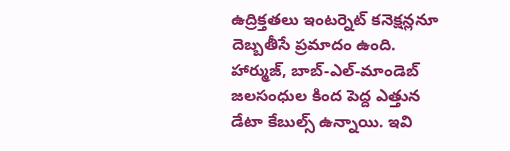ఉద్రిక్తతలు ఇంటర్నెట్ కనెక్షన్లనూ దెబ్బతీసే ప్రమాదం ఉంది. హార్ముజ్, బాబ్-ఎల్-మాండెబ్ జలసంధుల కింద పెద్ద ఎత్తున డేటా కేబుల్స్ ఉన్నాయి. ఇవి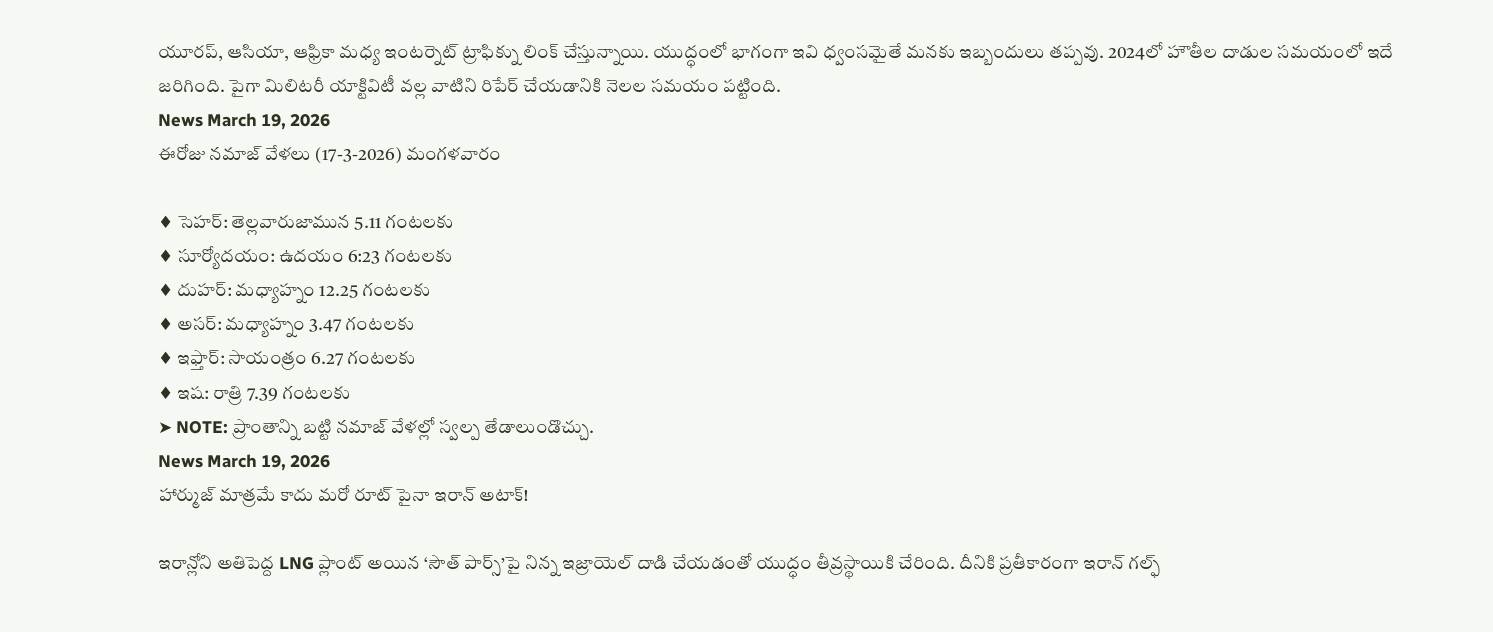యూరప్, ఆసియా, ఆఫ్రికా మధ్య ఇంటర్నెట్ ట్రాఫిక్ను లింక్ చేస్తున్నాయి. యుద్ధంలో భాగంగా ఇవి ధ్వంసమైతే మనకు ఇబ్బందులు తప్పవు. 2024లో హౌతీల దాడుల సమయంలో ఇదే జరిగింది. పైగా మిలిటరీ యాక్టివిటీ వల్ల వాటిని రిపేర్ చేయడానికి నెలల సమయం పట్టింది.
News March 19, 2026
ఈరోజు నమాజ్ వేళలు (17-3-2026) మంగళవారం

♦ సెహర్: తెల్లవారుజామున 5.11 గంటలకు
♦ సూర్యోదయం: ఉదయం 6:23 గంటలకు
♦ దుహర్: మధ్యాహ్నం 12.25 గంటలకు
♦ అసర్: మధ్యాహ్నం 3.47 గంటలకు
♦ ఇఫ్తార్: సాయంత్రం 6.27 గంటలకు
♦ ఇష: రాత్రి 7.39 గంటలకు
➤ NOTE: ప్రాంతాన్ని బట్టి నమాజ్ వేళల్లో స్వల్ప తేడాలుండొచ్చు.
News March 19, 2026
హార్ముజ్ మాత్రమే కాదు మరో రూట్ పైనా ఇరాన్ అటాక్!

ఇరాన్లోని అతిపెద్ద LNG ప్లాంట్ అయిన ‘సౌత్ పార్స్’పై నిన్న ఇజ్రాయెల్ దాడి చేయడంతో యుద్ధం తీవ్రస్థాయికి చేరింది. దీనికి ప్రతీకారంగా ఇరాన్ గల్ఫ్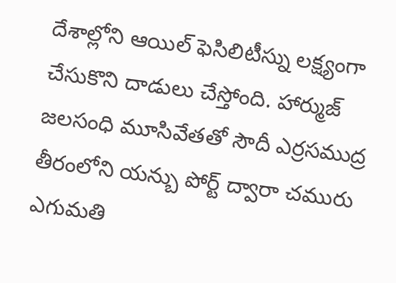దేశాల్లోని ఆయిల్ ఫెసిలిటీస్ను లక్ష్యంగా చేసుకొని దాడులు చేస్తోంది. హార్ముజ్ జలసంధి మూసివేతతో సౌదీ ఎర్రసముద్ర తీరంలోని యన్బు పోర్ట్ ద్వారా చమురు ఎగుమతి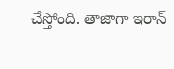చేస్తోంది. తాజాగా ఇరాన్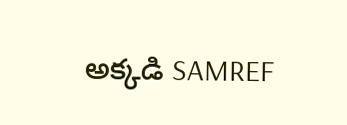అక్కడి SAMREF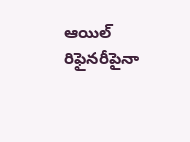ఆయిల్ రిఫైనరీపైనా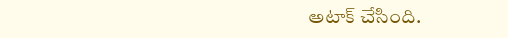అటాక్ చేసింది.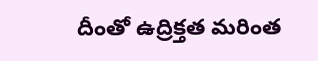దీంతో ఉద్రిక్తత మరింత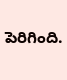పెరిగింది.